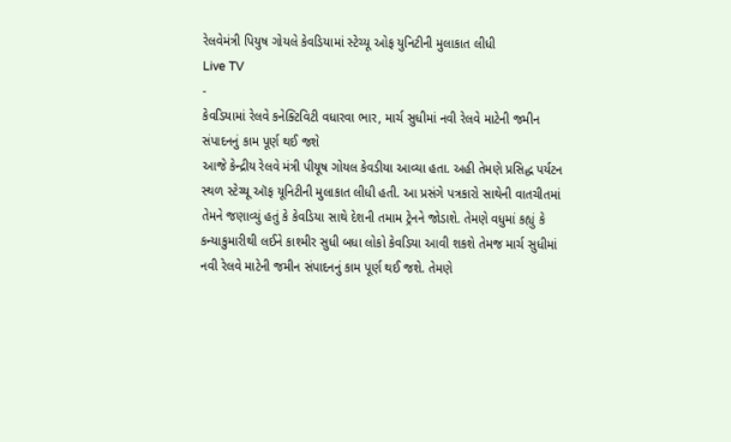રેલવેમંત્રી પિયુષ ગોયલે કેવડિયામાં સ્ટેચ્યૂ ઓફ યુનિટીની મુલાકાત લીધી
Live TV
-
કેવડિયામાં રેલવે કનેક્ટિવિટી વધારવા ભાર, માર્ચ સુધીમાં નવી રેલવે માટેની જમીન સંપાદનનું કામ પૂર્ણ થઈ જશે
આજે કેન્દ્રીય રેલવે મંત્રી પીયૂષ ગોયલ કેવડીયા આવ્યા હતા. અહી તેમણે પ્રસિદ્ધ પર્યટન સ્થળ સ્ટેચ્યૂ ઑફ યૂનિટીની મુલાકાત લીધી હતી. આ પ્રસંગે પત્રકારો સાથેની વાતચીતમાં તેમને જણાવ્યું હતું કે કેવડિયા સાથે દેશની તમામ ટ્રેનને જોડાશે. તેમણે વધુમાં કહ્યું કે કન્યાકુમારીથી લઈને કાશ્મીર સુધી બધા લોકો કેવડિયા આવી શકશે તેમજ માર્ચ સુધીમાં નવી રેલવે માટેની જમીન સંપાદનનું કામ પૂર્ણ થઈ જશે. તેમણે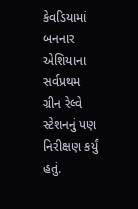કેવડિયામાં બનનાર એશિયાના સર્વપ્રથમ ગ્રીન રેલ્વે સ્ટેશનનું પણ નિરીક્ષણ કર્યું હતું.